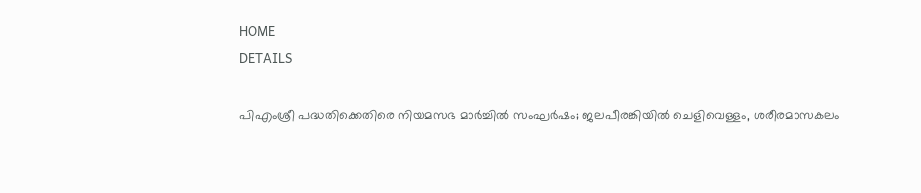HOME
DETAILS

പിഎംശ്രീ പദ്ധതിക്കെതിരെ നിയമസഭ മാര്‍ച്ചില്‍ സംഘര്‍ഷം; ജലപീരങ്കിയില്‍ ചെളിവെള്ളം, ശരീരമാസകലം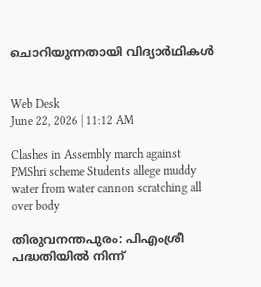ചൊറിയുന്നതായി വിദ്യാര്‍ഥികള്‍


Web Desk
June 22, 2026 | 11:12 AM

Clashes in Assembly march against PMShri scheme Students allege muddy water from water cannon scratching all over body

തിരുവനന്തപുരം: പിഎംശ്രീ പദ്ധതിയില്‍ നിന്ന്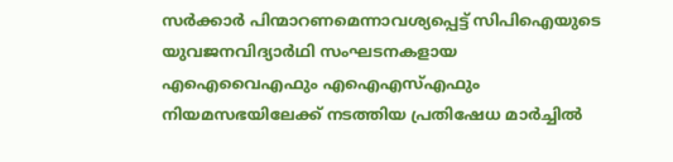സര്‍ക്കാര്‍ പിന്മാറണമെന്നാവശ്യപ്പെട്ട് സിപിഐയുടെ യുവജനവിദ്യാര്‍ഥി സംഘടനകളായ എഐവൈഎഫും എഐഎസ്എഫും നിയമസഭയിലേക്ക് നടത്തിയ പ്രതിഷേധ മാര്‍ച്ചില്‍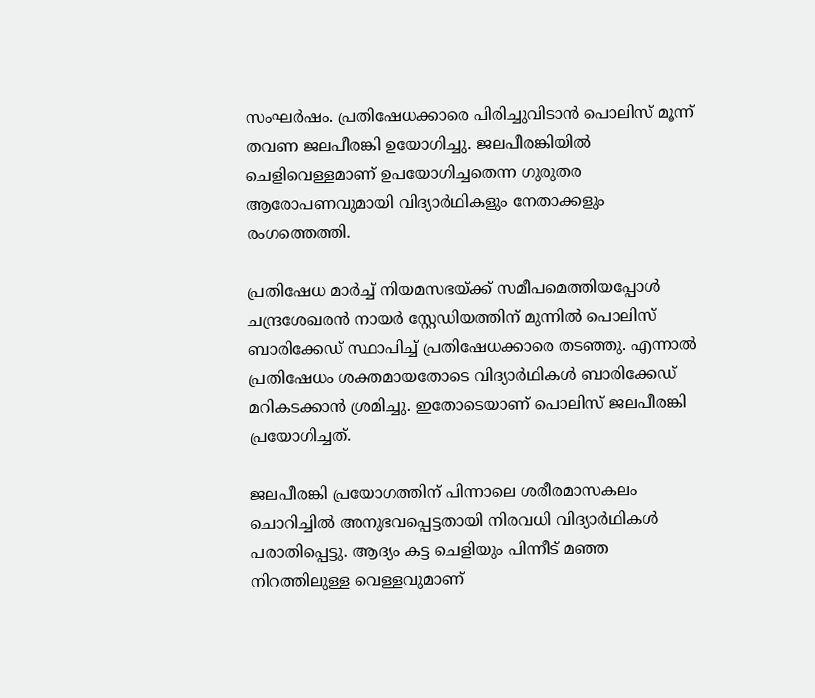സംഘര്‍ഷം. പ്രതിഷേധക്കാരെ പിരിച്ചുവിടാന്‍ പൊലിസ് മൂന്ന് തവണ ജലപീരങ്കി ഉയോഗിച്ചു. ജലപീരങ്കിയില്‍ ചെളിവെള്ളമാണ് ഉപയോഗിച്ചതെന്ന ഗുരുതര ആരോപണവുമായി വിദ്യാര്‍ഥികളും നേതാക്കളും രംഗത്തെത്തി.

പ്രതിഷേധ മാര്‍ച്ച് നിയമസഭയ്ക്ക് സമീപമെത്തിയപ്പോള്‍ ചന്ദ്രശേഖരന്‍ നായര്‍ സ്റ്റേഡിയത്തിന് മുന്നില്‍ പൊലിസ് ബാരിക്കേഡ് സ്ഥാപിച്ച് പ്രതിഷേധക്കാരെ തടഞ്ഞു. എന്നാല്‍ പ്രതിഷേധം ശക്തമായതോടെ വിദ്യാര്‍ഥികള്‍ ബാരിക്കേഡ് മറികടക്കാന്‍ ശ്രമിച്ചു. ഇതോടെയാണ് പൊലിസ് ജലപീരങ്കി പ്രയോഗിച്ചത്.

ജലപീരങ്കി പ്രയോഗത്തിന് പിന്നാലെ ശരീരമാസകലം ചൊറിച്ചില്‍ അനുഭവപ്പെട്ടതായി നിരവധി വിദ്യാര്‍ഥികള്‍ പരാതിപ്പെട്ടു. ആദ്യം കട്ട ചെളിയും പിന്നീട് മഞ്ഞ നിറത്തിലുള്ള വെള്ളവുമാണ്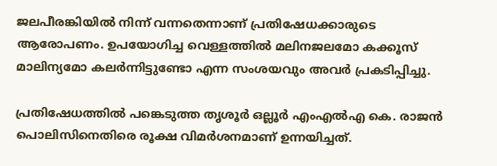ജലപീരങ്കിയില്‍ നിന്ന് വന്നതെന്നാണ് പ്രതിഷേധക്കാരുടെ ആരോപണം. ഉപയോഗിച്ച വെള്ളത്തില്‍ മലിനജലമോ കക്കൂസ് മാലിന്യമോ കലര്‍ന്നിട്ടുണ്ടോ എന്ന സംശയവും അവര്‍ പ്രകടിപ്പിച്ചു.

പ്രതിഷേധത്തില്‍ പങ്കെടുത്ത തൃശൂര്‍ ഒല്ലൂര്‍ എംഎല്‍എ കെ. രാജന്‍ പൊലിസിനെതിരെ രൂക്ഷ വിമര്‍ശനമാണ് ഉന്നയിച്ചത്.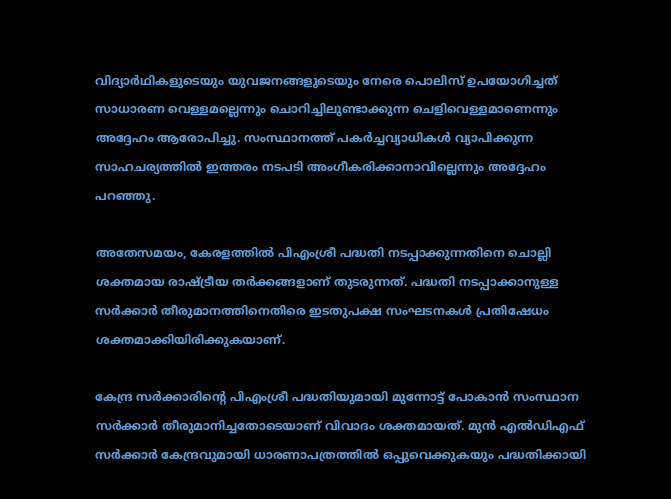വിദ്യാര്‍ഥികളുടെയും യുവജനങ്ങളുടെയും നേരെ പൊലിസ് ഉപയോഗിച്ചത് സാധാരണ വെള്ളമല്ലെന്നും ചൊറിച്ചിലുണ്ടാക്കുന്ന ചെളിവെള്ളമാണെന്നും അദ്ദേഹം ആരോപിച്ചു. സംസ്ഥാനത്ത് പകര്‍ച്ചവ്യാധികള്‍ വ്യാപിക്കുന്ന സാഹചര്യത്തില്‍ ഇത്തരം നടപടി അംഗീകരിക്കാനാവില്ലെന്നും അദ്ദേഹം പറഞ്ഞു.

അതേസമയം, കേരളത്തില്‍ പിഎംശ്രീ പദ്ധതി നടപ്പാക്കുന്നതിനെ ചൊല്ലി ശക്തമായ രാഷ്ട്രീയ തര്‍ക്കങ്ങളാണ് തുടരുന്നത്. പദ്ധതി നടപ്പാക്കാനുള്ള സര്‍ക്കാര്‍ തീരുമാനത്തിനെതിരെ ഇടതുപക്ഷ സംഘടനകള്‍ പ്രതിഷേധം ശക്തമാക്കിയിരിക്കുകയാണ്.

കേന്ദ്ര സര്‍ക്കാരിന്റെ പിഎംശ്രീ പദ്ധതിയുമായി മുന്നോട്ട് പോകാന്‍ സംസ്ഥാന സര്‍ക്കാര്‍ തീരുമാനിച്ചതോടെയാണ് വിവാദം ശക്തമായത്. മുന്‍ എല്‍ഡിഎഫ് സര്‍ക്കാര്‍ കേന്ദ്രവുമായി ധാരണാപത്രത്തില്‍ ഒപ്പുവെക്കുകയും പദ്ധതിക്കായി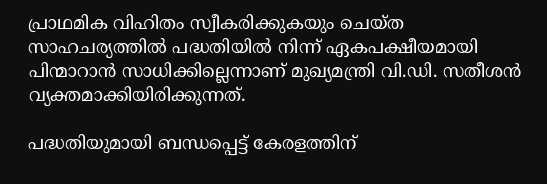പ്രാഥമിക വിഹിതം സ്വീകരിക്കുകയും ചെയ്ത സാഹചര്യത്തില്‍ പദ്ധതിയില്‍ നിന്ന് ഏകപക്ഷീയമായി പിന്മാറാന്‍ സാധിക്കില്ലെന്നാണ് മുഖ്യമന്ത്രി വി.ഡി. സതീശന്‍ വ്യക്തമാക്കിയിരിക്കുന്നത്.

പദ്ധതിയുമായി ബന്ധപ്പെട്ട് കേരളത്തിന്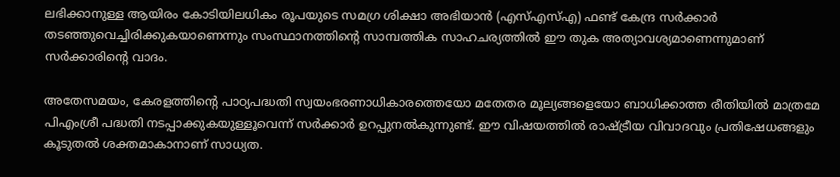ലഭിക്കാനുള്ള ആയിരം കോടിയിലധികം രൂപയുടെ സമഗ്ര ശിക്ഷാ അഭിയാന്‍ (എസ്എസ്എ) ഫണ്ട് കേന്ദ്ര സര്‍ക്കാര്‍ തടഞ്ഞുവെച്ചിരിക്കുകയാണെന്നും സംസ്ഥാനത്തിന്റെ സാമ്പത്തിക സാഹചര്യത്തില്‍ ഈ തുക അത്യാവശ്യമാണെന്നുമാണ് സര്‍ക്കാരിന്റെ വാദം.

അതേസമയം, കേരളത്തിന്റെ പാഠ്യപദ്ധതി സ്വയംഭരണാധികാരത്തെയോ മതേതര മൂല്യങ്ങളെയോ ബാധിക്കാത്ത രീതിയില്‍ മാത്രമേ പിഎംശ്രീ പദ്ധതി നടപ്പാക്കുകയുള്ളൂവെന്ന് സര്‍ക്കാര്‍ ഉറപ്പുനല്‍കുന്നുണ്ട്. ഈ വിഷയത്തില്‍ രാഷ്ട്രീയ വിവാദവും പ്രതിഷേധങ്ങളും കൂടുതല്‍ ശക്തമാകാനാണ് സാധ്യത.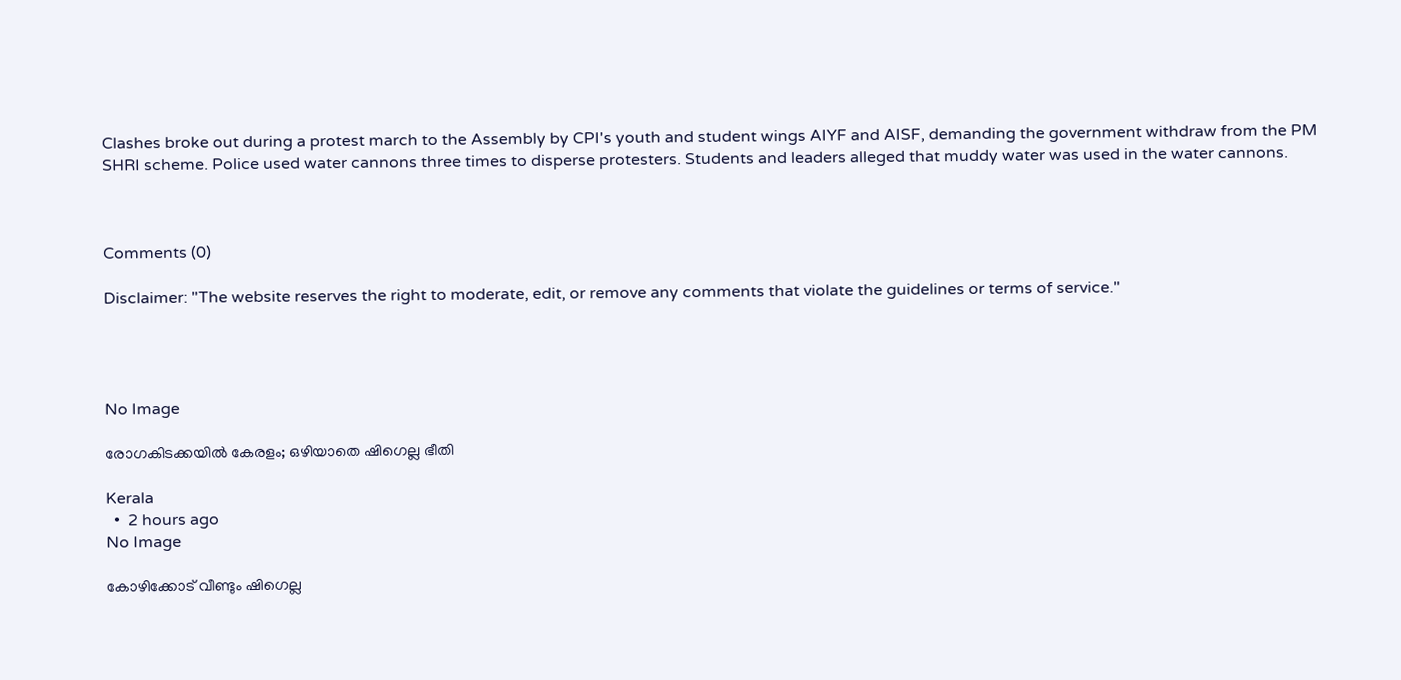Clashes broke out during a protest march to the Assembly by CPI's youth and student wings AIYF and AISF, demanding the government withdraw from the PM SHRI scheme. Police used water cannons three times to disperse protesters. Students and leaders alleged that muddy water was used in the water cannons.



Comments (0)

Disclaimer: "The website reserves the right to moderate, edit, or remove any comments that violate the guidelines or terms of service."




No Image

രോഗകിടക്കയില്‍ കേരളം; ഒഴിയാതെ ഷിഗെല്ല ഭീതി

Kerala
  •  2 hours ago
No Image

കോഴിക്കോട് വീണ്ടും ഷിഗെല്ല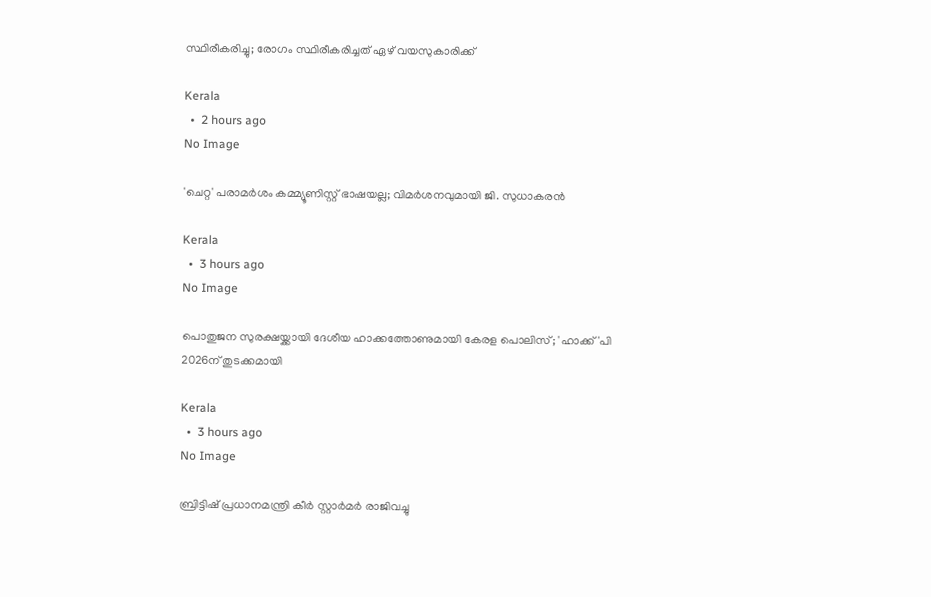സ്ഥിരീകരിച്ചു; രോഗം സ്ഥിരീകരിച്ചത് ഏഴ് വയസുകാരിക്ക്

Kerala
  •  2 hours ago
No Image

'ചെറ്റ' പരാമര്‍ശം കമ്മ്യൂണിസ്റ്റ് ഭാഷയല്ല; വിമര്‍ശനവുമായി ജി. സുധാകരന്‍

Kerala
  •  3 hours ago
No Image

പൊതുജന സുരക്ഷയ്ക്കായി ദേശീയ ഹാക്കത്തോണുമായി കേരള പൊലിസ്; 'ഹാക്ക്'പി 2026ന് തുടക്കമായി

Kerala
  •  3 hours ago
No Image

ബ്രിട്ടിഷ് പ്രധാനമന്ത്രി കീര്‍ സ്റ്റാര്‍മര്‍ രാജിവച്ചു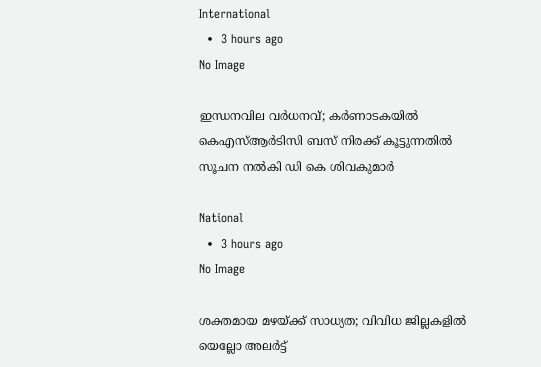International
  •  3 hours ago
No Image

ഇന്ധനവില വര്‍ധനവ്; കര്‍ണാടകയില്‍ കെഎസ്ആര്‍ടിസി ബസ് നിരക്ക് കൂട്ടുന്നതില്‍ സൂചന നല്‍കി ഡി കെ ശിവകുമാര്‍

National
  •  3 hours ago
No Image

ശക്തമായ മഴയ്ക്ക് സാധ്യത; വിവിധ ജില്ലകളില്‍ യെല്ലോ അലര്‍ട്ട്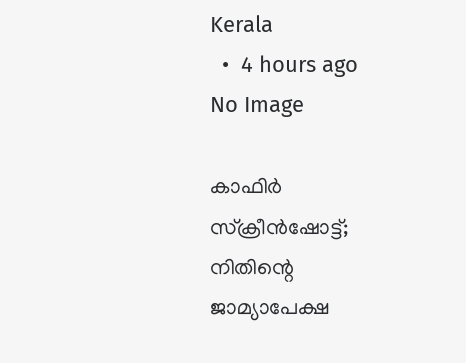Kerala
  •  4 hours ago
No Image

കാഫിര്‍ സ്‌ക്രീന്‍ഷോട്ട്; നിതിന്റെ ജാമ്യാപേക്ഷ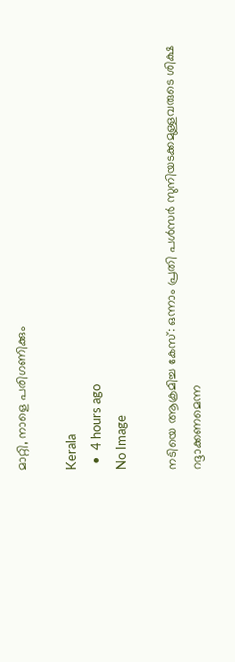മാറ്റി, നാളെ പരിഗണിക്കും

Kerala
  •  4 hours ago
No Image

നടിയെ ആക്രമിച്ച കേസ്: ഒന്നാം പ്രതി പൾസർ സുനിയടക്കമുള്ളവരുടെ ശിക്ഷ റദ്ദാക്കണമെന്ന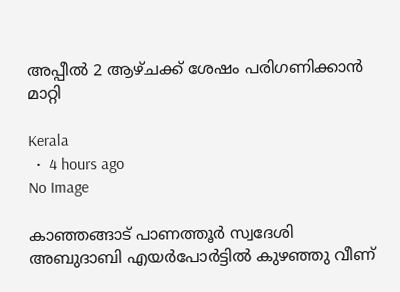അപ്പീൽ 2 ആഴ്ചക്ക് ശേഷം പരിഗണിക്കാൻ മാറ്റി

Kerala
  •  4 hours ago
No Image

കാഞ്ഞങ്ങാട് പാണത്തൂര്‍ സ്വദേശി  അബുദാബി എയര്‍പോര്‍ട്ടില്‍ കുഴഞ്ഞു വീണ്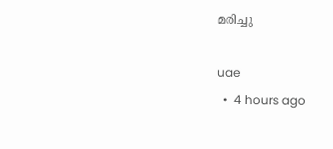മരിച്ചു

uae
  •  4 hours ago